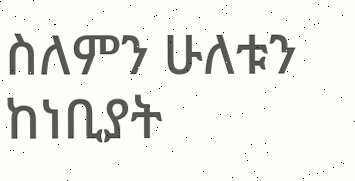ስለምን ሁለቱን ከነቢያት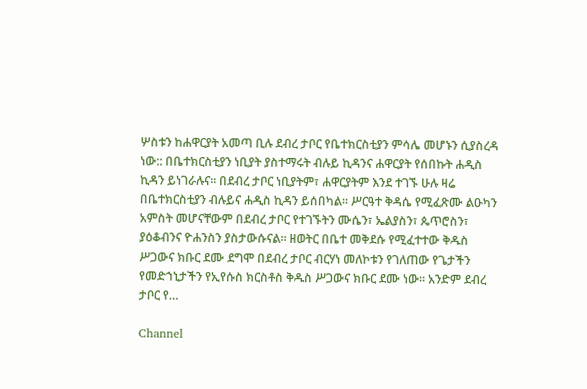ሦስቱን ከሐዋርያት አመጣ ቢሉ ደብረ ታቦር የቤተክርስቲያን ምሳሌ መሆኑን ሲያስረዳ ነው:: በቤተክርስቲያን ነቢያት ያስተማሩት ብሉይ ኪዳንና ሐዋርያት የሰበኩት ሐዲስ ኪዳን ይነገራሉና፡፡ በደብረ ታቦር ነቢያትም፣ ሐዋርያትም እንደ ተገኙ ሁሉ ዛሬ በቤተክርስቲያን ብሉይና ሐዲስ ኪዳን ይሰበካል፡፡ ሥርዓተ ቅዳሴ የሚፈጽሙ ልዑካን አምስት መሆናቸውም በደብረ ታቦር የተገኙትን ሙሴን፣ ኤልያስን፣ ጴጥሮስን፣ ያዕቆብንና ዮሐንስን ያስታውሱናል፡፡ ዘወትር በቤተ መቅደሱ የሚፈተተው ቅዱስ ሥጋውና ክቡር ደሙ ደግሞ በደብረ ታቦር ብርሃነ መለኮቱን የገለጠው የጌታችን የመድኀኒታችን የኢየሱስ ክርስቶስ ቅዱስ ሥጋውና ክቡር ደሙ ነው፡፡ አንድም ደብረ ታቦር የ…

Channel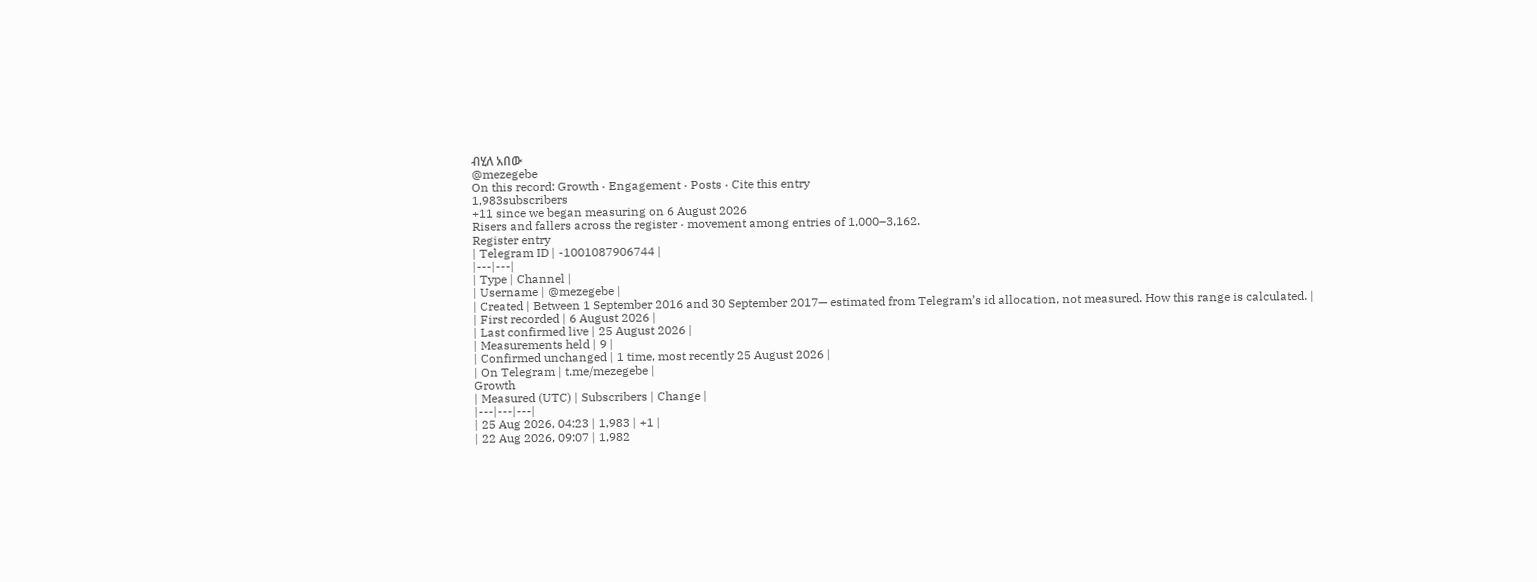ብሂለ አበው
@mezegebe
On this record: Growth · Engagement · Posts · Cite this entry
1,983subscribers
+11 since we began measuring on 6 August 2026
Risers and fallers across the register · movement among entries of 1,000–3,162.
Register entry
| Telegram ID | -1001087906744 |
|---|---|
| Type | Channel |
| Username | @mezegebe |
| Created | Between 1 September 2016 and 30 September 2017— estimated from Telegram’s id allocation, not measured. How this range is calculated. |
| First recorded | 6 August 2026 |
| Last confirmed live | 25 August 2026 |
| Measurements held | 9 |
| Confirmed unchanged | 1 time, most recently 25 August 2026 |
| On Telegram | t.me/mezegebe |
Growth
| Measured (UTC) | Subscribers | Change |
|---|---|---|
| 25 Aug 2026, 04:23 | 1,983 | +1 |
| 22 Aug 2026, 09:07 | 1,982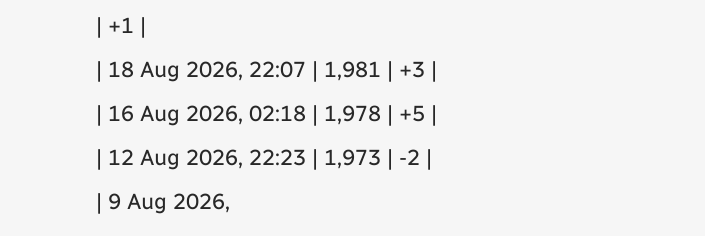| +1 |
| 18 Aug 2026, 22:07 | 1,981 | +3 |
| 16 Aug 2026, 02:18 | 1,978 | +5 |
| 12 Aug 2026, 22:23 | 1,973 | -2 |
| 9 Aug 2026,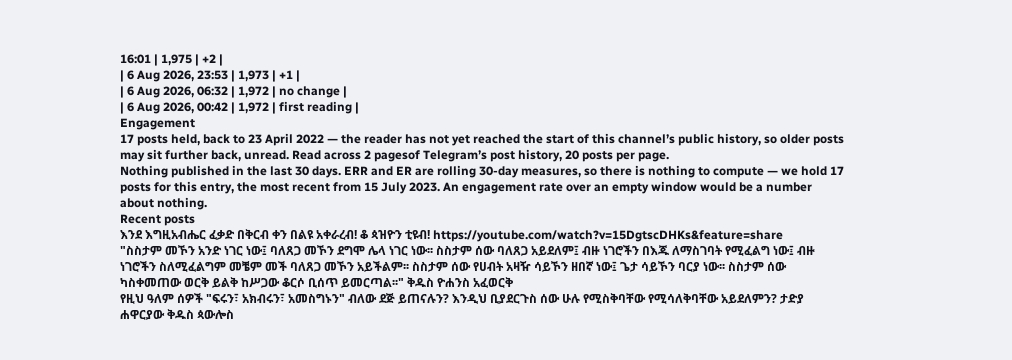16:01 | 1,975 | +2 |
| 6 Aug 2026, 23:53 | 1,973 | +1 |
| 6 Aug 2026, 06:32 | 1,972 | no change |
| 6 Aug 2026, 00:42 | 1,972 | first reading |
Engagement
17 posts held, back to 23 April 2022 — the reader has not yet reached the start of this channel’s public history, so older posts may sit further back, unread. Read across 2 pagesof Telegram’s post history, 20 posts per page.
Nothing published in the last 30 days. ERR and ER are rolling 30-day measures, so there is nothing to compute — we hold 17 posts for this entry, the most recent from 15 July 2023. An engagement rate over an empty window would be a number about nothing.
Recent posts
እንደ እግዚአብሔር ፈቃድ በቅርብ ቀን በልዩ አቀራረብ! ቆ ጳዝዮን ቲዩብ! https://youtube.com/watch?v=15DgtscDHKs&feature=share
"ስስታም መኾን አንድ ነገር ነው፤ ባለጸጋ መኾን ደግሞ ሌላ ነገር ነው፡፡ ስስታም ሰው ባለጸጋ አይደለም፤ ብዙ ነገሮችን በእጁ ለማስገባት የሚፈልግ ነው፤ ብዙ ነገሮችን ስለሚፈልግም መቼም መች ባለጸጋ መኾን አይችልም፡፡ ስስታም ሰው የሀብት አዛዥ ሳይኾን ዘበኛ ነው፤ ጌታ ሳይኾን ባርያ ነው፡፡ ስስታም ሰው ካስቀመጠው ወርቅ ይልቅ ከሥጋው ቆርሶ ቢሰጥ ይመርጣል፡፡" ቅዱስ ዮሐንስ አፈወርቅ
የዚህ ዓለም ሰዎች "ፍሩን፣ አክብሩን፣ አመስግኑን" ብለው ደጅ ይጠናሉን? እንዲህ ቢያደርጉስ ሰው ሁሉ የሚስቅባቸው የሚሳለቅባቸው አይደለምን? ታድያ ሐዋርያው ቅዱስ ጳውሎስ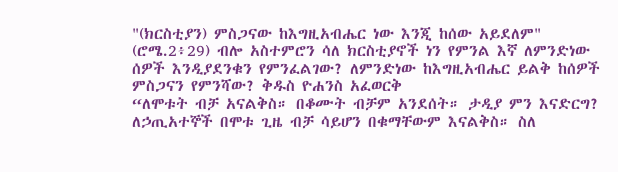"(ክርስቲያን) ምስጋናው ከእግዚአብሔር ነው እንጂ ከሰው አይደለም" (ሮሜ.2፥29) ብሎ አስተምሮን ሳለ ክርስቲያኖች ነን የምንል እኛ ለምንድነው ሰዎች እንዲያደንቁን የምንፈልገው? ለምንድነው ከእግዚአብሔር ይልቅ ከሰዎች ምስጋናን የምንሻው? ቅዱስ ዮሐንስ አፈወርቅ
“ለሞቱት ብቻ አናልቅስ። በቆሙት ብቻም አንደሰት። ታዲያ ምን እናድርግ? ለኃጢአተኞች በሞቱ ጊዜ ብቻ ሳይሆን በቁማቸውም እናልቅስ። ስለ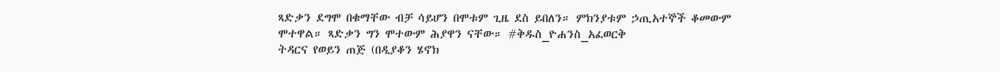ጻድቃን ደግሞ በቁማቸው ብቻ ሳይሆን በሞቱም ጊዜ ደስ ይበለን። ምክንያቱም ኃጢአተኞች ቆመውም ሞተዋል። ጻድቃን ግን ሞተውም ሕያዋን ናቸው። #ቅዱስ_ዮሐንስ_አፈወርቅ
ትዳርና የወይን ጠጅ (በዲያቆን ሄኖክ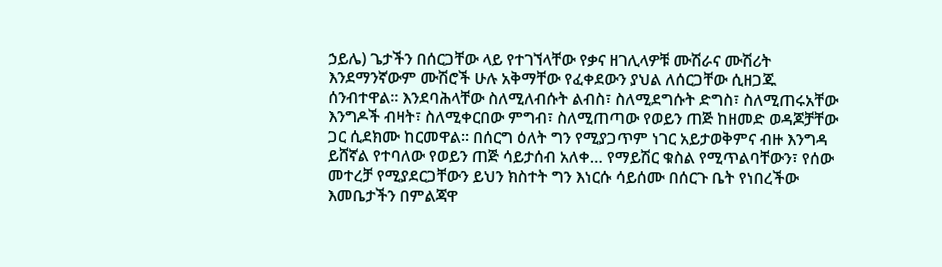ኃይሌ) ጌታችን በሰርጋቸው ላይ የተገኘላቸው የቃና ዘገሊላዎቹ ሙሽራና ሙሽሪት እንደማንኛውም ሙሽሮች ሁሉ አቅማቸው የፈቀደውን ያህል ለሰርጋቸው ሲዘጋጁ ሰንብተዋል፡፡ እንደባሕላቸው ስለሚለብሱት ልብስ፣ ስለሚደግሱት ድግስ፣ ስለሚጠሩአቸው እንግዶች ብዛት፣ ስለሚቀርበው ምግብ፣ ስለሚጠጣው የወይን ጠጅ ከዘመድ ወዳጆቻቸው ጋር ሲደክሙ ከርመዋል፡፡ በሰርግ ዕለት ግን የሚያጋጥም ነገር አይታወቅምና ብዙ እንግዳ ይሸኛል የተባለው የወይን ጠጅ ሳይታሰብ አለቀ… የማይሽር ቁስል የሚጥልባቸውን፣ የሰው መተረቻ የሚያደርጋቸውን ይህን ክስተት ግን እነርሱ ሳይሰሙ በሰርጉ ቤት የነበረችው እመቤታችን በምልጃዋ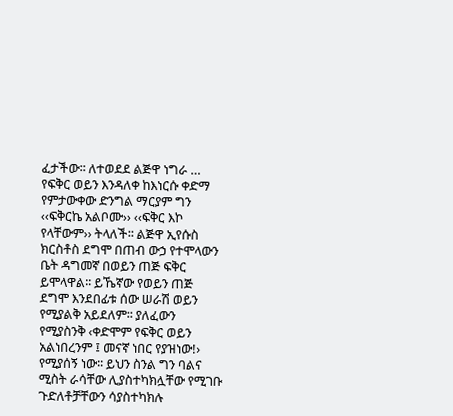ፈታችው፡፡ ለተወደደ ልጅዋ ነግራ …
የፍቅር ወይን እንዳለቀ ከእነርሱ ቀድማ የምታውቀው ድንግል ማርያም ግን ‹‹ፍቅርኬ አልቦሙ›› ‹‹ፍቅር እኮ የላቸውም›› ትላለች፡፡ ልጅዋ ኢየሱስ ክርስቶስ ደግሞ በጠብ ውኃ የተሞላውን ቤት ዳግመኛ በወይን ጠጅ ፍቅር ይሞላዋል፡፡ ይኼኛው የወይን ጠጅ ደግሞ እንደበፊቱ ሰው ሠራሽ ወይን የሚያልቅ አይደለም፡፡ ያለፈውን የሚያስንቅ ‹ቀድሞም የፍቅር ወይን አልነበረንም ፤ መናኛ ነበር የያዝነው!› የሚያሰኝ ነው፡፡ ይህን ስንል ግን ባልና ሚስት ራሳቸው ሊያስተካክሏቸው የሚገቡ ጉድለቶቻቸውን ሳያስተካክሉ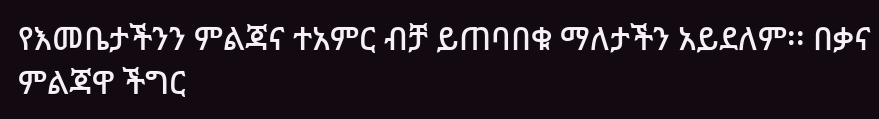የእመቤታችንን ምልጃና ተአምር ብቻ ይጠባበቁ ማለታችን አይደለም፡፡ በቃና ምልጃዋ ችግር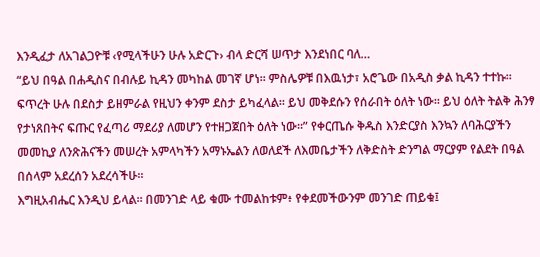እንዲፈታ ለአገልጋዮቹ ‹የሚላችሁን ሁሉ አድርጉ› ብላ ድርሻ ሠጥታ እንደነበር ባለ…
“ይህ በዓል በሐዲስና በብሉይ ኪዳን መካከል መገኛ ሆነ፡፡ ምስሌዎቹ በእዉነታ፣ አሮጌው በአዲስ ቃል ኪዳን ተተኩ፡፡ ፍጥረት ሁሉ በደስታ ይዘምራል የዚህን ቀንም ደስታ ይካፈላል፡፡ ይህ መቅደሱን የሰራበት ዕለት ነው፡፡ ይህ ዕለት ትልቅ ሕንፃ የታነጸበትና ፍጡር የፈጣሪ ማደሪያ ለመሆን የተዘጋጀበት ዕለት ነው፡፡” የቀርጤሱ ቅዱስ እንድርያስ እንኳን ለባሕርያችን መመኪያ ለንጽሕናችን መሠረት አምላካችን አማኑኤልን ለወለደች ለእመቤታችን ለቅድስት ድንግል ማርያም የልደት በዓል በሰላም አደረሰን አደረሳችሁ፡፡
እግዚአብሔር እንዲህ ይላል። በመንገድ ላይ ቁሙ ተመልከቱም፥ የቀደመችውንም መንገድ ጠይቁ፤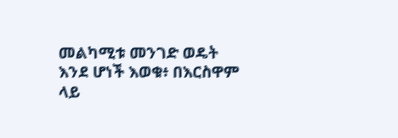መልካሚቱ መንገድ ወዴት እንደ ሆነች እወቁ፥ በእርስዋም ላይ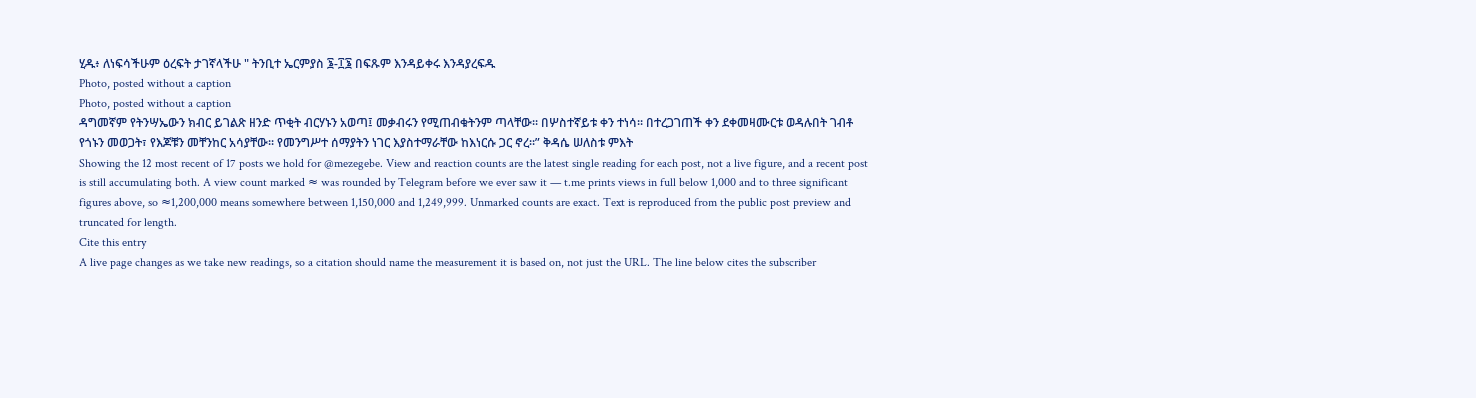ሂዱ፥ ለነፍሳችሁም ዕረፍት ታገኛላችሁ " ትንቢተ ኤርምያስ ፮-፲፮ በፍጹም እንዳይቀሩ እንዳያረፍዱ
Photo, posted without a caption
Photo, posted without a caption
ዳግመኛም የትንሣኤውን ክብር ይገልጽ ዘንድ ጥቂት ብርሃኑን አወጣ፤ መቃብሩን የሚጠብቁትንም ጣላቸው፡፡ በሦስተኛይቱ ቀን ተነሳ፡፡ በተረጋገጠች ቀን ደቀመዛሙርቱ ወዳሉበት ገብቶ የጎኑን መወጋት፣ የእጆቹን መቸንከር አሳያቸው፡፡ የመንግሥተ ሰማያትን ነገር እያስተማራቸው ከእነርሱ ጋር ኖረ፡፡” ቅዳሴ ሠለስቱ ምእት
Showing the 12 most recent of 17 posts we hold for @mezegebe. View and reaction counts are the latest single reading for each post, not a live figure, and a recent post is still accumulating both. A view count marked ≈ was rounded by Telegram before we ever saw it — t.me prints views in full below 1,000 and to three significant figures above, so ≈1,200,000 means somewhere between 1,150,000 and 1,249,999. Unmarked counts are exact. Text is reproduced from the public post preview and truncated for length.
Cite this entry
A live page changes as we take new readings, so a citation should name the measurement it is based on, not just the URL. The line below cites the subscriber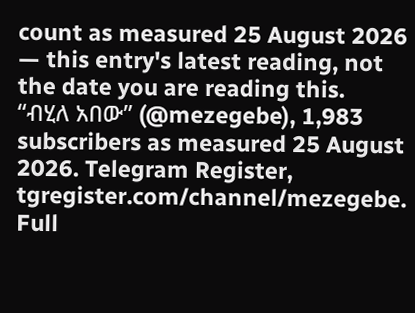count as measured 25 August 2026 — this entry's latest reading, not the date you are reading this.
“ብሂለ አበው” (@mezegebe), 1,983 subscribers as measured 25 August 2026. Telegram Register, tgregister.com/channel/mezegebe.
Full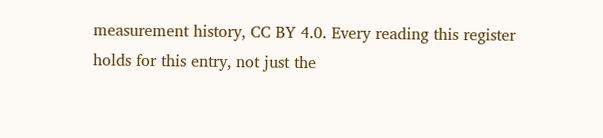measurement history, CC BY 4.0. Every reading this register holds for this entry, not just the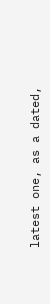latest one, as a dated,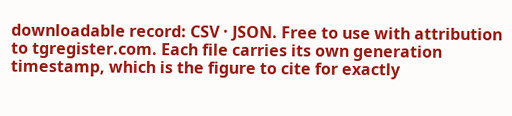downloadable record: CSV · JSON. Free to use with attribution to tgregister.com. Each file carries its own generation timestamp, which is the figure to cite for exactly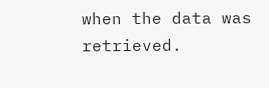when the data was retrieved.